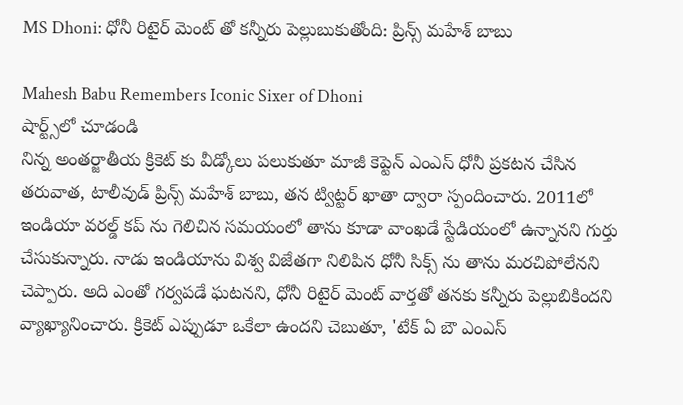MS Dhoni: ధోనీ రిటైర్ మెంట్ తో కన్నీరు పెల్లుబుకుతోంది: ప్రిన్స్ మహేశ్ బాబు

Mahesh Babu Remembers Iconic Sixer of Dhoni
షార్ట్స్‌లో చూడండి
నిన్న అంతర్జాతీయ క్రికెట్ కు వీడ్కోలు పలుకుతూ మాజీ కెప్టెన్ ఎంఎస్ ధోనీ ప్రకటన చేసిన తరువాత, టాలీవుడ్ ప్రిన్స్ మహేశ్ బాబు, తన ట్విట్టర్ ఖాతా ద్వారా స్పందించారు. 2011లో ఇండియా వరల్డ్ కప్ ను గెలిచిన సమయంలో తాను కూడా వాంఖడే స్టేడియంలో ఉన్నానని గుర్తు చేసుకున్నారు. నాడు ఇండియాను విశ్వ విజేతగా నిలిపిన ధోనీ సిక్స్ ను తాను మరచిపోలేనని చెప్పారు. అది ఎంతో గర్వపడే ఘటనని, ధోనీ రిటైర్ మెంట్ వార్తతో తనకు కన్నీరు పెల్లుబికిందని వ్యాఖ్యానించారు. క్రికెట్ ఎప్పుడూ ఒకేలా ఉందని చెబుతూ, 'టేక్ ఏ బౌ ఎంఎస్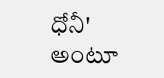ధోనీ' అంటూ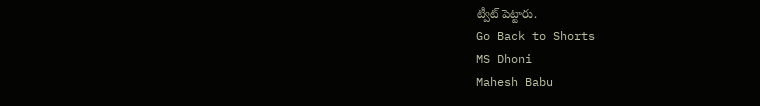ట్వీట్ పెట్టారు.
Go Back to Shorts
MS Dhoni
Mahesh Babu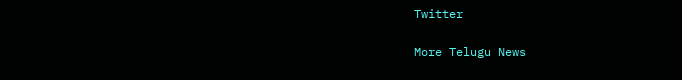Twitter

More Telugu News